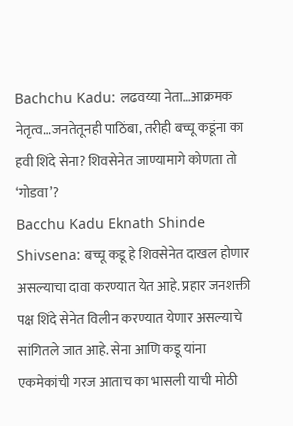Bachchu Kadu: लढवय्या नेता…आक्रमक नेतृत्व…जनतेतूनही पाठिंबा, तरीही बच्चू कडूंना का हवी शिंदे सेना? शिवसेनेत जाण्यामागे कोणता तो ‘गोडवा’?
Bacchu Kadu Eknath Shinde Shivsena: बच्चू कडू हे शिवसेनेत दाखल होणार असल्याचा दावा करण्यात येत आहे. प्रहार जनशक्ती पक्ष शिंदे सेनेत विलीन करण्यात येणार असल्याचे सांगितले जात आहे. सेना आणि कडू यांना एकमेकांची गरज आताच का भासली याची मोठी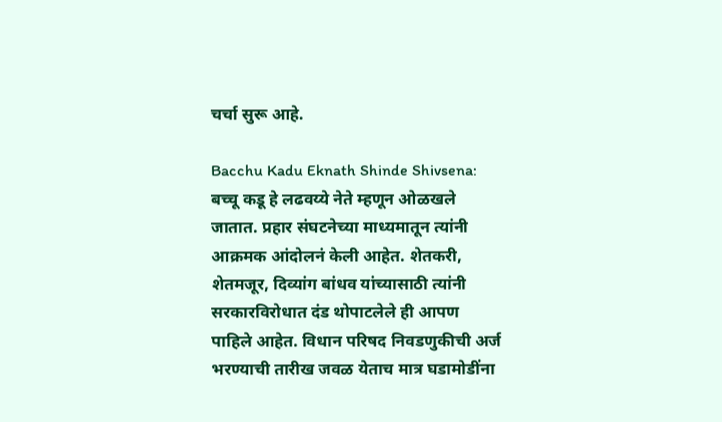चर्चा सुरू आहे.

Bacchu Kadu Eknath Shinde Shivsena: बच्चू कडू हे लढवय्ये नेते म्हणून ओळखले जातात. प्रहार संघटनेच्या माध्यमातून त्यांनी आक्रमक आंदोलनं केली आहेत. शेतकरी, शेतमजूर, दिव्यांग बांधव यांच्यासाठी त्यांनी सरकारविरोधात दंड थोपाटलेले ही आपण पाहिले आहेत. विधान परिषद निवडणुकीची अर्ज भरण्याची तारीख जवळ येताच मात्र घडामोडींना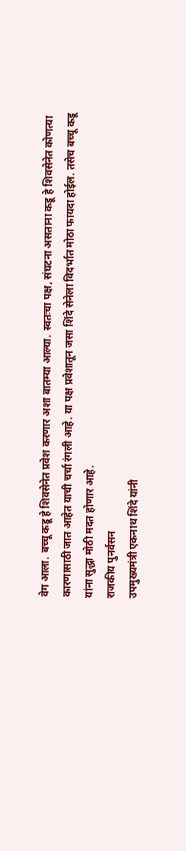वेग आला. बच्चू कडू हे शिवसेनेत प्रवेश करणार अशा बातम्या आल्या. स्वतःचा पक्ष, संघटना असताना कडू हे शिवसेनेत कोणत्या कारणासाठी जात आहेत याची चर्चा रंगली आहे. या पक्ष प्रवेशातून जसा शिंदे सेनेला विदर्भात मोठा फायदा होईल. तसेच बच्चू कडू यांना सुद्धा मोठी मदत होणार आहे.
राजकीय पुनर्वसन
उपमुख्यमंत्री एकनाथ शिंदे यांनी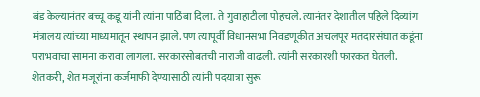बंड केल्यानंतर बच्चू कडू यांनी त्यांना पाठिंबा दिला. ते गुवाहाटीला पोहचले. त्यानंतर देशातील पहिले दिव्यांग मंत्रालय त्यांच्या माध्यमातून स्थापन झाले. पण त्यापूर्वी विधानसभा निवडणूकीत अचलपूर मतदारसंघात कडूंना पराभवाचा सामना करावा लागला. सरकारसोबतची नाराजी वाढली. त्यांनी सरकारशी फारकत घेतली. शेतकरी, शेत मजूरांना कर्जमाफी देण्यासाठी त्यांनी पदयात्रा सुरू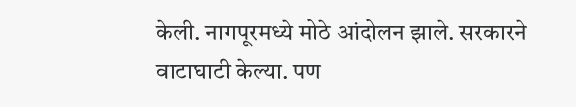केली. नागपूरमध्ये मोठे आंदोलन झाले. सरकारने वाटाघाटी केल्या. पण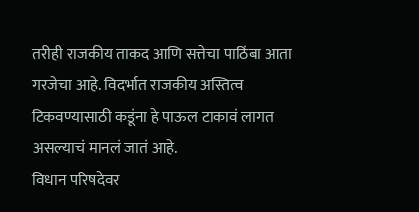तरीही राजकीय ताकद आणि सत्तेचा पाठिंबा आता गरजेचा आहे. विदर्भात राजकीय अस्तित्व टिकवण्यासाठी कडूंना हे पाऊल टाकावं लागत असल्याचं मानलं जातं आहे.
विधान परिषदेवर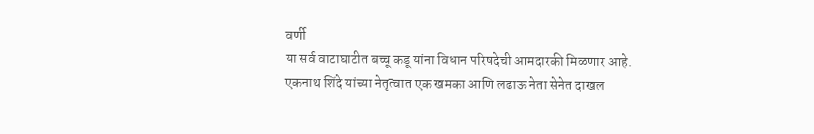वर्णी
या सर्व वाटाघाटीत बच्चू कडू यांना विधान परिषदेची आमदारकी मिळणार आहे. एकनाथ शिंदे यांच्या नेतृत्वात एक खमका आणि लढाऊ नेता सेनेत दाखल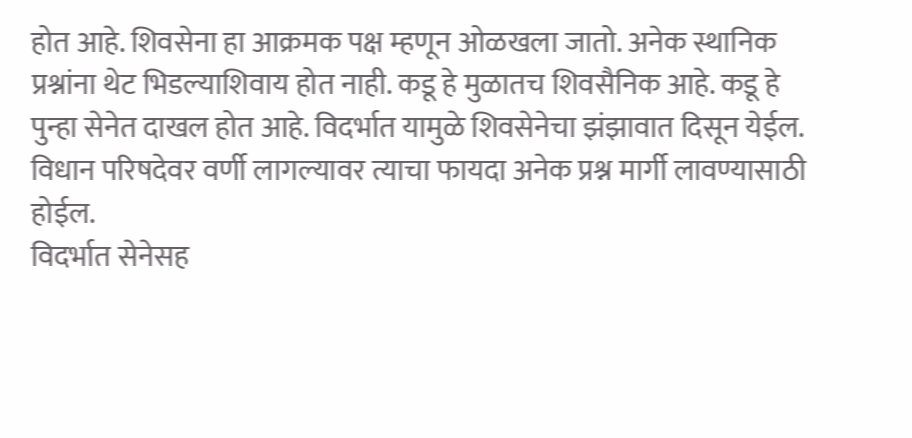होत आहे. शिवसेना हा आक्रमक पक्ष म्हणून ओळखला जातो. अनेक स्थानिक प्रश्नांना थेट भिडल्याशिवाय होत नाही. कडू हे मुळातच शिवसैनिक आहे. कडू हे पुन्हा सेनेत दाखल होत आहे. विदर्भात यामुळे शिवसेनेचा झंझावात दिसून येईल. विधान परिषदेवर वर्णी लागल्यावर त्याचा फायदा अनेक प्रश्न मार्गी लावण्यासाठी होईल.
विदर्भात सेनेसह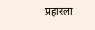प्रहारला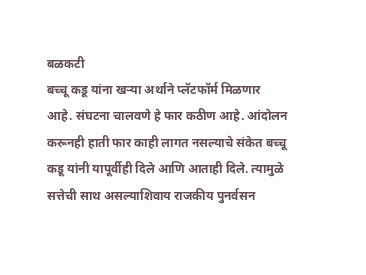बळकटी
बच्चू कडू यांना खऱ्या अर्थाने प्लॅटफॉर्म मिळणार आहे. संघटना चालवणे हे फार कठीण आहे. आंदोलन करूनही हाती फार काही लागत नसल्याचे संकेत बच्चू कडू यांनी यापूर्वीही दिले आणि आताही दिले. त्यामुळे सत्तेची साथ असल्याशिवाय राजकीय पुनर्वसन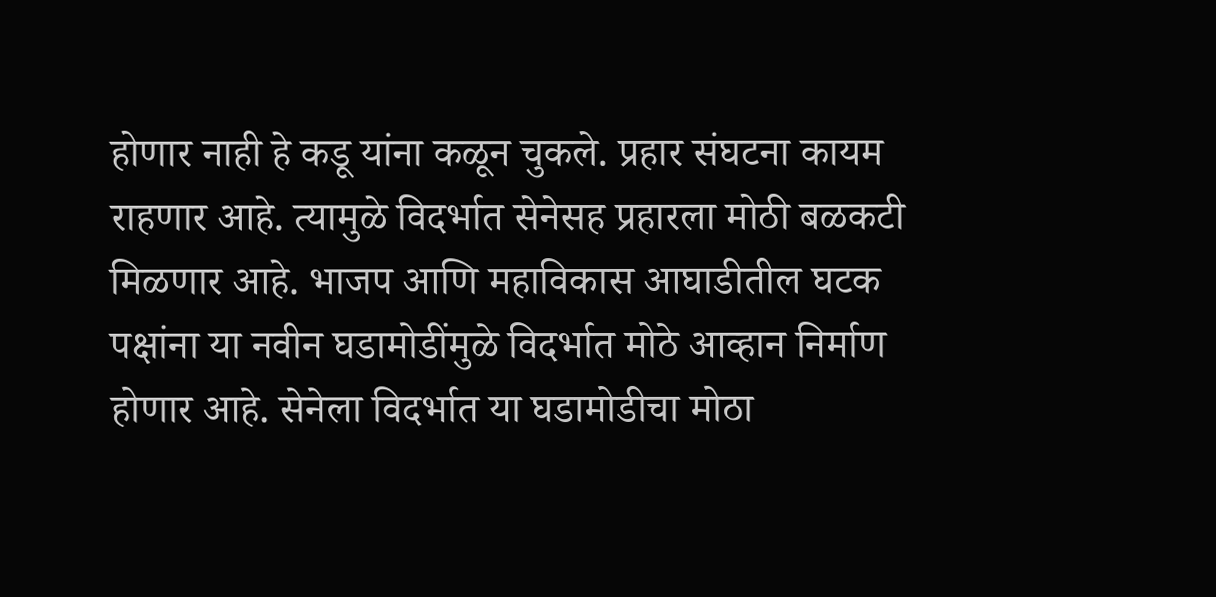होणार नाही हे कडू यांना कळून चुकले. प्रहार संघटना कायम राहणार आहे. त्यामुळे विदर्भात सेनेसह प्रहारला मोठी बळकटी मिळणार आहे. भाजप आणि महाविकास आघाडीतील घटक पक्षांना या नवीन घडामोडींमुळे विदर्भात मोठे आव्हान निर्माण होणार आहे. सेनेला विदर्भात या घडामोडीचा मोठा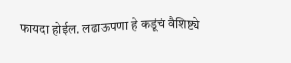फायदा होईल. लढाऊपणा हे कडूंचं वैशिष्ट्ये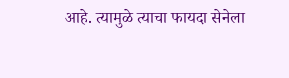आहे. त्यामुळे त्याचा फायदा सेनेला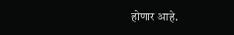होणार आहे.